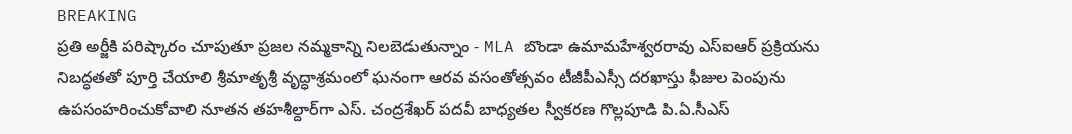BREAKING
ప్రతి అర్జీకి పరిష్కారం చూపుతూ ప్రజల నమ్మకాన్ని నిలబెడుతున్నాం - MLA బొండా ఉమామహేశ్వరరావు ఎస్‌ఐఆర్ ప్రక్రియను నిబద్ధతతో పూర్తి చేయాలి శ్రీమాతృశ్రీ వృద్ధాశ్రమంలో ఘనంగా ఆరవ వసంతోత్సవం టీజీపీఎస్సీ దరఖాస్తు ఫీజుల పెంపును ఉపసంహరించుకోవాలి నూతన తహశీల్దార్‌గా ఎస్. చంద్రశేఖర్ పదవీ బాధ్యతల స్వీకరణ గొల్లపూడి పి.ఏ.సీఎస్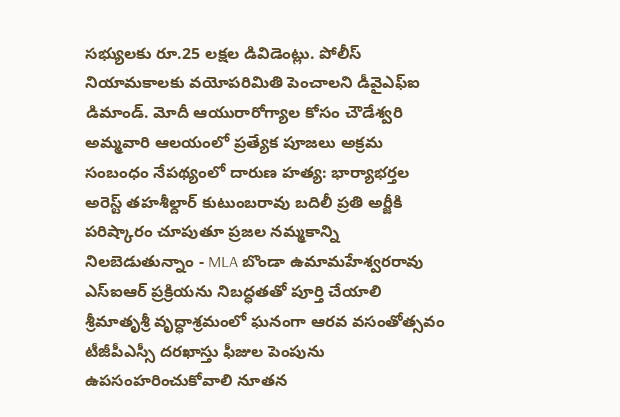సభ్యులకు రూ.25 లక్షల డివిడెంట్లు. పోలీస్ నియామకాలకు వయోపరిమితి పెంచాలని డీవైఎఫ్‌ఐ డిమాండ్. మోదీ ఆయురారోగ్యాల కోసం చౌడేశ్వరి అమ్మవారి ఆలయంలో ప్రత్యేక పూజలు అక్రమ సంబంధం నేపథ్యంలో దారుణ హత్య: భార్యాభర్తల అరెస్ట్ తహశీల్దార్ కుటుంబరావు బదిలీ ప్రతి అర్జీకి పరిష్కారం చూపుతూ ప్రజల నమ్మకాన్ని నిలబెడుతున్నాం - MLA బొండా ఉమామహేశ్వరరావు ఎస్‌ఐఆర్ ప్రక్రియను నిబద్ధతతో పూర్తి చేయాలి శ్రీమాతృశ్రీ వృద్ధాశ్రమంలో ఘనంగా ఆరవ వసంతోత్సవం టీజీపీఎస్సీ దరఖాస్తు ఫీజుల పెంపును ఉపసంహరించుకోవాలి నూతన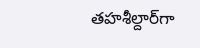తహశీల్దార్‌గా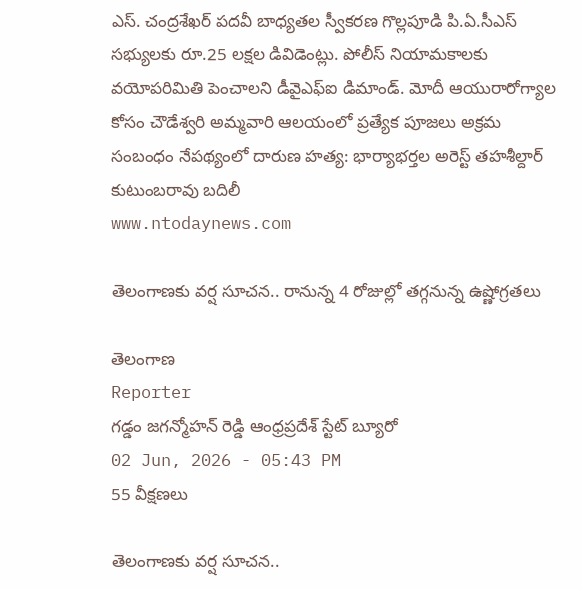ఎస్. చంద్రశేఖర్ పదవీ బాధ్యతల స్వీకరణ గొల్లపూడి పి.ఏ.సీఎస్ సభ్యులకు రూ.25 లక్షల డివిడెంట్లు. పోలీస్ నియామకాలకు వయోపరిమితి పెంచాలని డీవైఎఫ్‌ఐ డిమాండ్. మోదీ ఆయురారోగ్యాల కోసం చౌడేశ్వరి అమ్మవారి ఆలయంలో ప్రత్యేక పూజలు అక్రమ సంబంధం నేపథ్యంలో దారుణ హత్య: భార్యాభర్తల అరెస్ట్ తహశీల్దార్ కుటుంబరావు బదిలీ
www.ntodaynews.com

తెలంగాణకు వర్ష సూచన.. రానున్న 4 రోజుల్లో తగ్గనున్న ఉష్ణోగ్రతలు

తెలంగాణ
Reporter
గడ్డం జగన్మోహన్ రెడ్డి ఆంధ్రప్రదేశ్ స్టేట్ బ్యూరో
02 Jun, 2026 - 05:43 PM
55 వీక్షణలు

తెలంగాణకు వర్ష సూచన..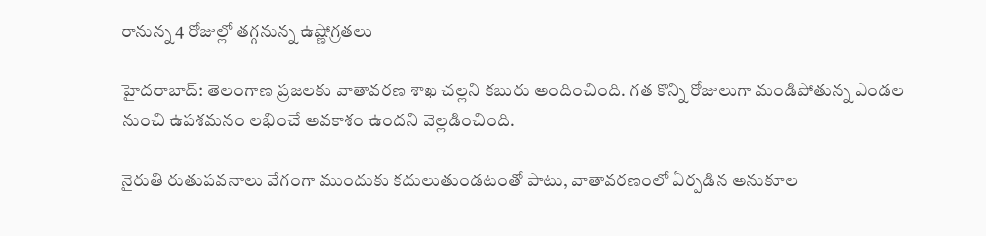రానున్న 4 రోజుల్లో తగ్గనున్న ఉష్ణోగ్రతలు

హైదరాబాద్: తెలంగాణ ప్రజలకు వాతావరణ శాఖ చల్లని కబురు అందించింది. గత కొన్ని రోజులుగా మండిపోతున్న ఎండల నుంచి ఉపశమనం లభించే అవకాశం ఉందని వెల్లడించింది.

నైరుతి రుతుపవనాలు వేగంగా ముందుకు కదులుతుండటంతో పాటు, వాతావరణంలో ఏర్పడిన అనుకూల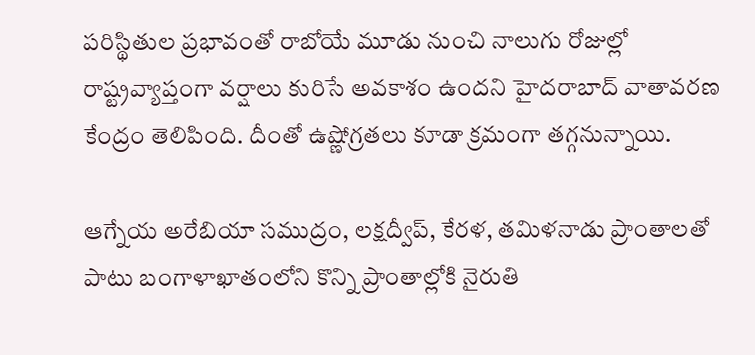పరిస్థితుల ప్రభావంతో రాబోయే మూడు నుంచి నాలుగు రోజుల్లో రాష్ట్రవ్యాప్తంగా వర్షాలు కురిసే అవకాశం ఉందని హైదరాబాద్ వాతావరణ కేంద్రం తెలిపింది. దీంతో ఉష్ణోగ్రతలు కూడా క్రమంగా తగ్గనున్నాయి.

ఆగ్నేయ అరేబియా సముద్రం, లక్షద్వీప్, కేరళ, తమిళనాడు ప్రాంతాలతో పాటు బంగాళాఖాతంలోని కొన్ని ప్రాంతాల్లోకి నైరుతి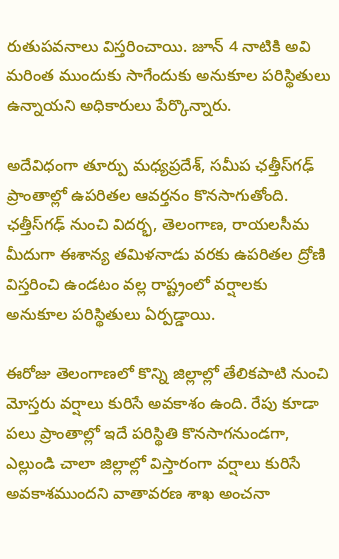రుతుపవనాలు విస్తరించాయి. జూన్ 4 నాటికి అవి మరింత ముందుకు సాగేందుకు అనుకూల పరిస్థితులు ఉన్నాయని అధికారులు పేర్కొన్నారు.

అదేవిధంగా తూర్పు మధ్యప్రదేశ్, సమీప ఛత్తీస్‌గఢ్ ప్రాంతాల్లో ఉపరితల ఆవర్తనం కొనసాగుతోంది. ఛత్తీస్‌గఢ్ నుంచి విదర్భ, తెలంగాణ, రాయలసీమ మీదుగా ఈశాన్య తమిళనాడు వరకు ఉపరితల ద్రోణి విస్తరించి ఉండటం వల్ల రాష్ట్రంలో వర్షాలకు అనుకూల పరిస్థితులు ఏర్పడ్డాయి.

ఈరోజు తెలంగాణలో కొన్ని జిల్లాల్లో తేలికపాటి నుంచి మోస్తరు వర్షాలు కురిసే అవకాశం ఉంది. రేపు కూడా పలు ప్రాంతాల్లో ఇదే పరిస్థితి కొనసాగనుండగా, ఎల్లుండి చాలా జిల్లాల్లో విస్తారంగా వర్షాలు కురిసే అవకాశముందని వాతావరణ శాఖ అంచనా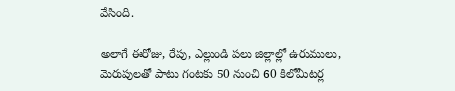వేసింది.

అలాగే ఈరోజు, రేపు, ఎల్లుండి పలు జిల్లాల్లో ఉరుములు, మెరుపులతో పాటు గంటకు 50 నుంచి 60 కిలోమీటర్ల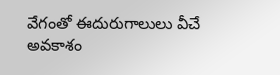వేగంతో ఈదురుగాలులు వీచే అవకాశం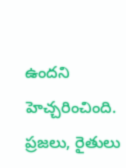ఉందని హెచ్చరించింది. ప్రజలు, రైతులు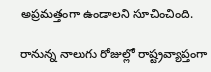అప్రమత్తంగా ఉండాలని సూచించింది.

రానున్న నాలుగు రోజుల్లో రాష్ట్రవ్యాప్తంగా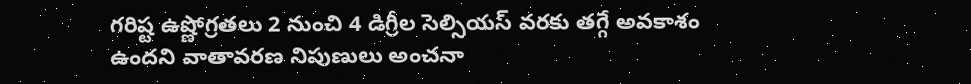గరిష్ట ఉష్ణోగ్రతలు 2 నుంచి 4 డిగ్రీల సెల్సియస్ వరకు తగ్గే అవకాశం ఉందని వాతావరణ నిపుణులు అంచనా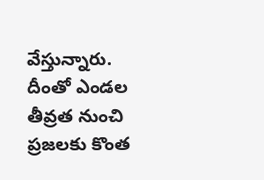వేస్తున్నారు. దీంతో ఎండల తీవ్రత నుంచి ప్రజలకు కొంత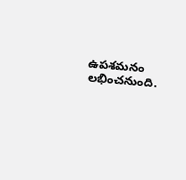ఉపశమనం లభించనుంది.